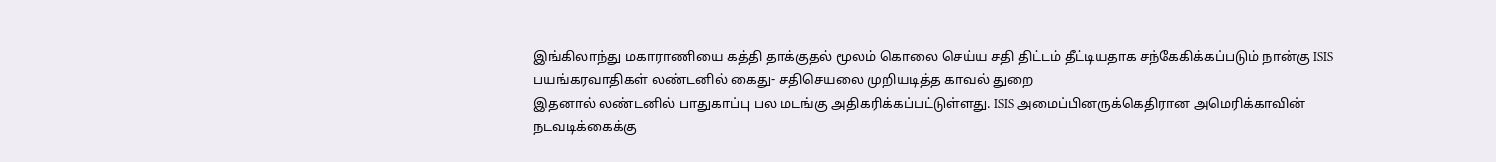இங்கிலாந்து மகாராணியை கத்தி தாக்குதல் மூலம் கொலை செய்ய சதி திட்டம் தீட்டியதாக சந்கேகிக்கப்படும் நான்கு ISIS பயங்கரவாதிகள் லண்டனில் கைது- சதிசெயலை முறியடித்த காவல் துறை
இதனால் லண்டனில் பாதுகாப்பு பல மடங்கு அதிகரிக்கப்பட்டுள்ளது. ISIS அமைப்பினருக்கெதிரான அமெரிக்காவின் நடவடிக்கைக்கு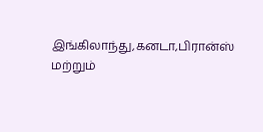இங்கிலாந்து,கனடா,பிரான்ஸ் மற்றும்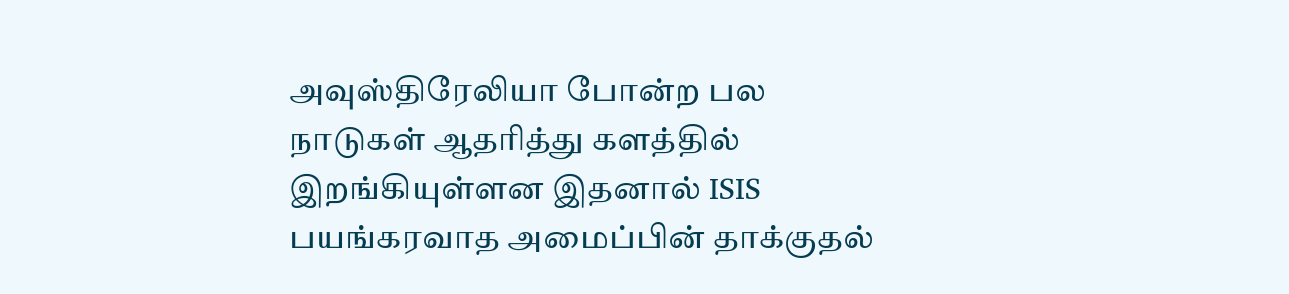அவுஸ்திரேலியா போன்ற பல நாடுகள் ஆதரித்து களத்தில் இறங்கியுள்ளன இதனால் ISIS பயங்கரவாத அமைப்பின் தாக்குதல்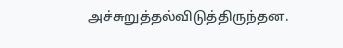அச்சுறுத்தல்விடுத்திருந்தன.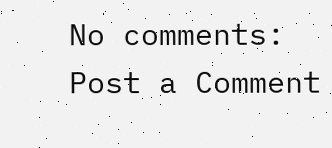No comments:
Post a Comment